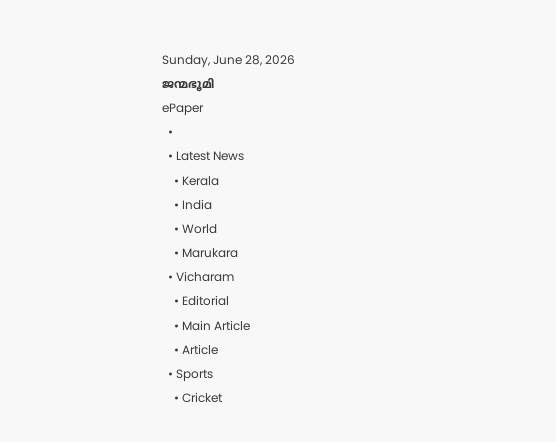Sunday, June 28, 2026
ജന്മഭൂമി
ePaper
  •
  • Latest News
    • Kerala
    • India
    • World
    • Marukara
  • Vicharam
    • Editorial
    • Main Article
    • Article
  • Sports
    • Cricket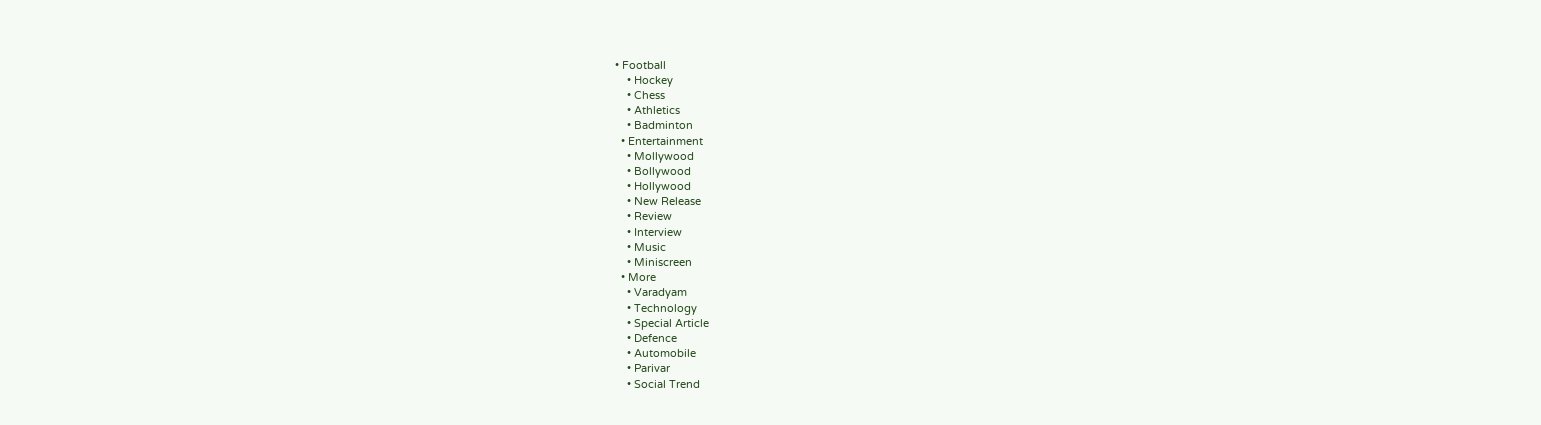• Football
    • Hockey
    • Chess
    • Athletics
    • Badminton
  • Entertainment
    • Mollywood
    • Bollywood
    • Hollywood
    • New Release
    • Review
    • Interview
    • Music
    • Miniscreen
  • More
    • Varadyam
    • Technology
    • Special Article
    • Defence
    • Automobile
    • Parivar
    • Social Trend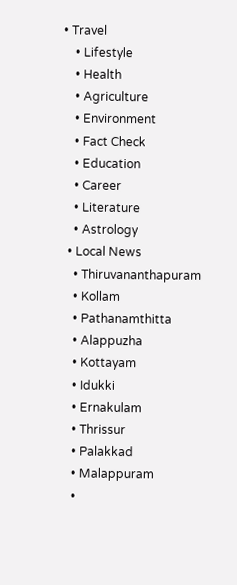• Travel
    • Lifestyle
    • Health
    • Agriculture
    • Environment
    • Fact Check
    • Education
    • Career
    • Literature
    • Astrology
  • Local News
    • Thiruvananthapuram
    • Kollam
    • Pathanamthitta
    • Alappuzha
    • Kottayam
    • Idukki
    • Ernakulam
    • Thrissur
    • Palakkad
    • Malappuram
    •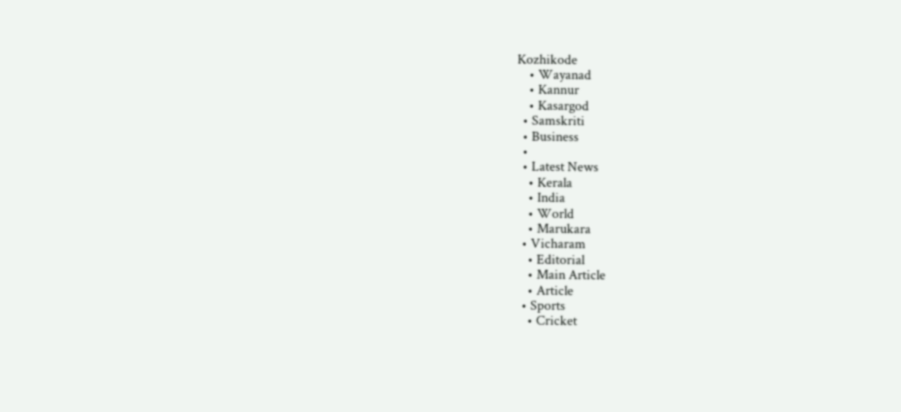Kozhikode
    • Wayanad
    • Kannur
    • Kasargod
  • Samskriti
  • Business
  •
  • Latest News
    • Kerala
    • India
    • World
    • Marukara
  • Vicharam
    • Editorial
    • Main Article
    • Article
  • Sports
    • Cricket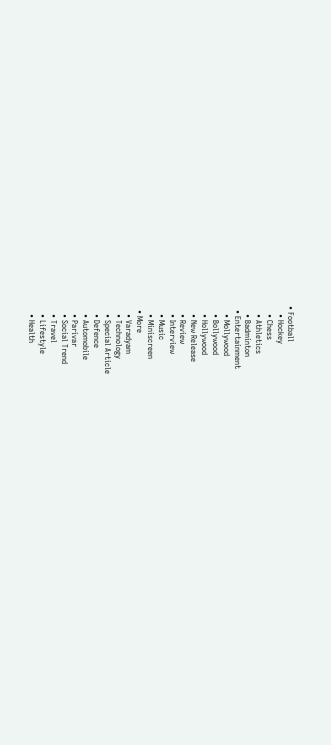• Football
    • Hockey
    • Chess
    • Athletics
    • Badminton
  • Entertainment
    • Mollywood
    • Bollywood
    • Hollywood
    • New Release
    • Review
    • Interview
    • Music
    • Miniscreen
  • More
    • Varadyam
    • Technology
    • Special Article
    • Defence
    • Automobile
    • Parivar
    • Social Trend
    • Travel
    • Lifestyle
    • Health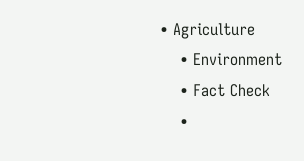• Agriculture
    • Environment
    • Fact Check
    •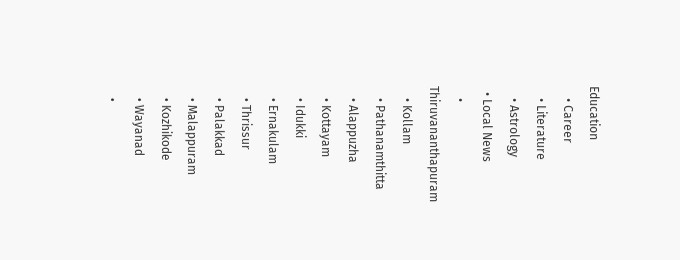Education
    • Career
    • Literature
    • Astrology
  • Local News
    • Thiruvananthapuram
    • Kollam
    • Pathanamthitta
    • Alappuzha
    • Kottayam
    • Idukki
    • Ernakulam
    • Thrissur
    • Palakkad
    • Malappuram
    • Kozhikode
    • Wayanad
    •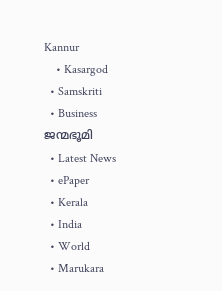Kannur
    • Kasargod
  • Samskriti
  • Business
ജന്മഭൂമി
  • Latest News
  • ePaper
  • Kerala
  • India
  • World
  • Marukara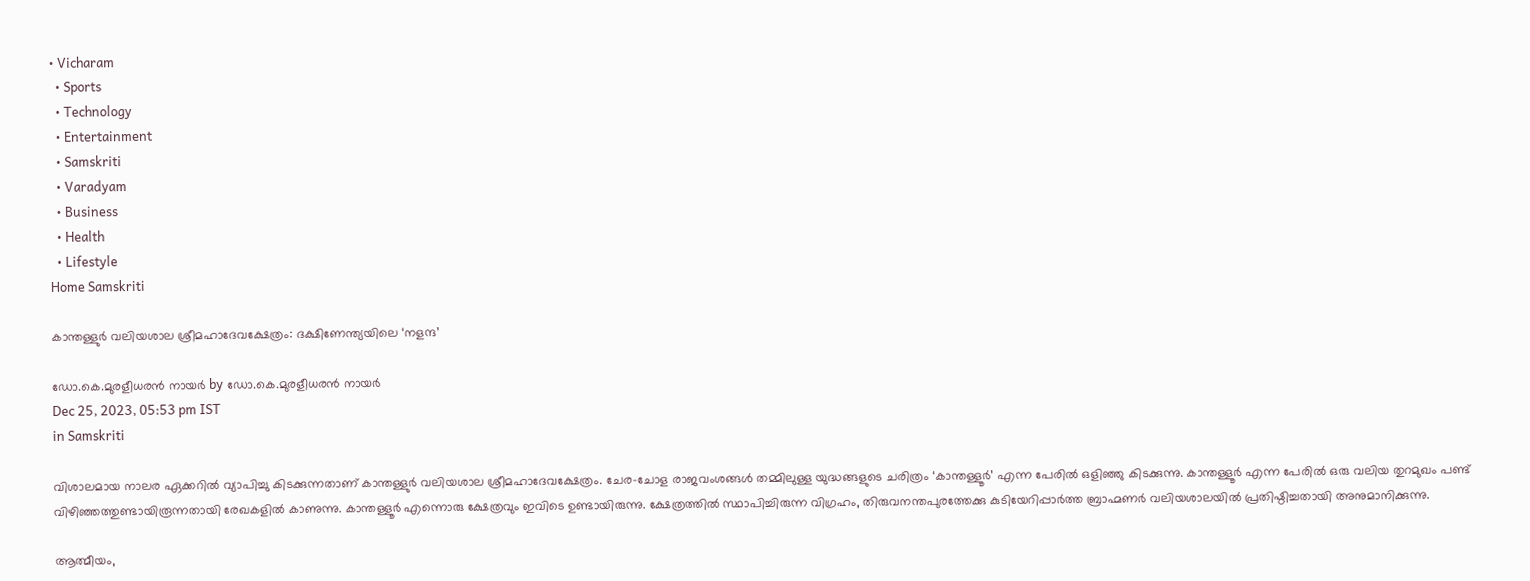• Vicharam
  • Sports
  • Technology
  • Entertainment
  • Samskriti
  • Varadyam
  • Business
  • Health
  • Lifestyle
Home Samskriti

കാന്തള്ളുര്‍ വലിയശാല ശ്രീമഹാദേവക്ഷേത്രം: ദക്ഷിണേന്ത്യയിലെ ‘നളന്ദ’

ഡോ.കെ.മുരളീധരന്‍ നായര്‍ by ഡോ.കെ.മുരളീധരന്‍ നായര്‍
Dec 25, 2023, 05:53 pm IST
in Samskriti

വിശാലമായ നാലര ഏക്കറില്‍ വ്യാപിച്ചു കിടക്കുന്നതാണ് കാന്തള്ളുര്‍ വലിയശാല ശ്രീമഹാദേവക്ഷേത്രം. ചേര-ചോള രാജവംശങ്ങള്‍ തമ്മിലുള്ള യുദ്ധങ്ങളുടെ ചരിത്രം ‘കാന്തള്ളൂര്‍’ എന്ന പേരില്‍ ഒളിഞ്ഞു കിടക്കുന്നു. കാന്തള്ളൂര്‍ എന്ന പേരില്‍ ഒരു വലിയ തുറമുഖം പണ്ട് വിഴിഞ്ഞത്തുണ്ടായിരൂന്നതായി രേഖകളില്‍ കാണുന്നു. കാന്തള്ളൂര്‍ എന്നൊരു ക്ഷേത്രവും ഇവിടെ ഉണ്ടായിരുന്നു. ക്ഷേത്രത്തില്‍ സ്ഥാപിച്ചിരുന്ന വിഗ്രഹം, തിരുവനന്തപുരത്തേക്കു കുടിയേറിപ്പാര്‍ത്ത ബ്രാഹ്മണര്‍ വലിയശാലയില്‍ പ്രതിഷ്ഠിച്ചതായി അനുമാനിക്കുന്നു.

ആത്മീയം,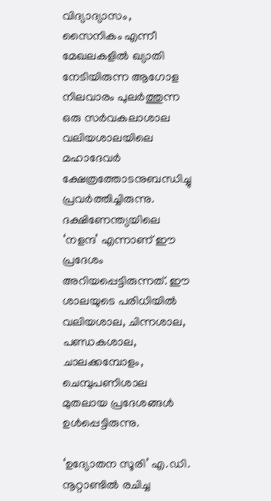വിദ്യാദ്യാസം, സൈനികം എന്നീ മേഖലകളില്‍ ഖ്യാതി നേടിയിരുന്ന ആഗോള നിലവാരം പുലര്‍ത്തുന്ന ഒരു സര്‍വകലാശാല വലിയശാലയിലെ മഹാദേവര്‍ ക്ഷേത്രത്തോടനുബന്ധിച്ചു പ്രവര്‍ത്തിച്ചിരുന്നു. ദക്ഷിണേന്ത്യയിലെ ‘നളന്ദ’ എന്നാണ് ഈ പ്രദേശം അറിയപ്പെട്ടിരുന്നത്. ഈ ശാലയുടെ പരിധിയില്‍ വലിയശാല, ചിന്നശാല, പണ്ഡകശാല, ചാലക്കമ്പോളം, ചെമ്പുപണിശാല മുതലായ പ്രദേശങ്ങള്‍ ഉള്‍പ്പെട്ടിരുന്നു.

‘ഉദ്യോതന സൂരി’ എ.ഡി. നൂറ്റാണ്ടില്‍ രചിച്ച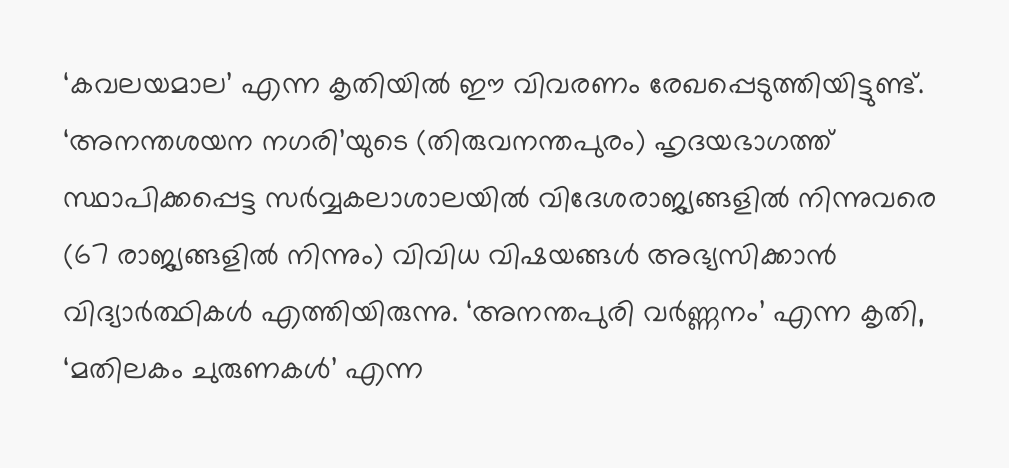‘കവലയമാല’ എന്ന കൃതിയില്‍ ഈ വിവരണം രേഖപ്പെടുത്തിയിട്ടുണ്ട്. ‘അനന്തശയന നഗരി’യുടെ (തിരുവനന്തപുരം) ഹൃദയഭാഗത്ത് സ്ഥാപിക്കപ്പെട്ട സര്‍വ്വകലാശാലയില്‍ വിദേശരാജ്യങ്ങളില്‍ നിന്നുവരെ (67 രാജ്യങ്ങളില്‍ നിന്നും) വിവിധ വിഷയങ്ങള്‍ അഭ്യസിക്കാന്‍ വിദ്യാര്‍ത്ഥികള്‍ എത്തിയിരുന്നു. ‘അനന്തപുരി വര്‍ണ്ണനം’ എന്ന കൃതി, ‘മതിലകം ചുരുണകള്‍’ എന്ന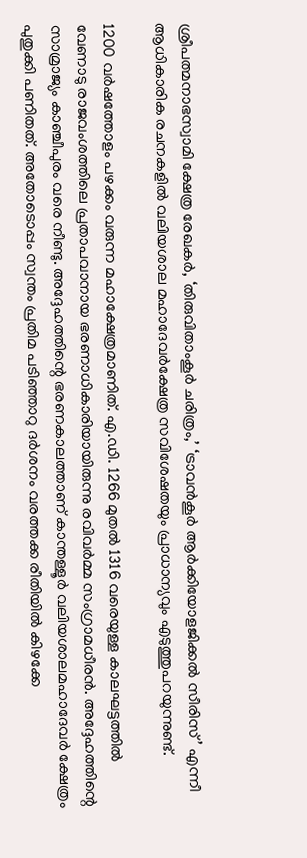ശ്രീപത്മനാഭസ്വാമി ക്ഷേത്ര രേഖകര്‍, ‘തിരുവിതാംകൂര്‍ ചരിത്രം,’ ‘ട്രാവന്‍കൂര്‍ ആര്‍ക്കിയോളജിക്കല്‍ സീരിസ്’ എന്നീ ആധികാരിക രചനകളില്‍ വലിയശാല മഹാദേവര്‍ക്ഷേത്ര സവിശേഷതയും പ്രാധാന്യവും എടുത്തുപറയുന്നുണ്ട്.

1200 വര്‍ഷത്തോളം പഴക്കം വരുന്ന മഹാക്ഷേത്രമാണിത്. എ.ഡി. 1266 മുതല്‍ 1316 വരെയുള്ള കാലഘട്ടത്തില്‍ വേണാടു രാജവംശത്തിലെ പ്രതാപവാനായ ഭരണാധികാരിയായിരുന്നു രവിവര്‍മ്മ സംഗ്രാമധീരന്‍. അദ്ദേഹത്തിന്റെ സാമ്രാജ്യം കാഞ്ചീപുരം വരെ നീണ്ടു. അദ്ദേഹത്തിന്റെ ഭരണകാലത്താണ് കാന്തള്ളൂര്‍ വലിയശാലമഹാദേവര്‍ ക്ഷേത്രം പുതുക്കി പണിതത്. അതോടൊപ്പം സ്വന്തം പ്രതിമ പടിഞ്ഞാറു ദര്‍ശനം വരത്തക്ക രീതിയില്‍ കിഴക്കേ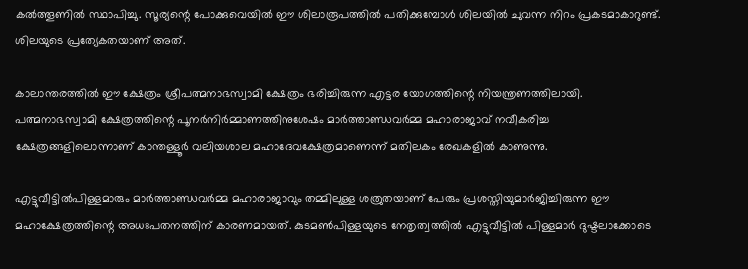കല്‍ത്തൂണില്‍ സ്ഥാപിച്ചു. സൂര്യന്റെ പോക്കുവെയില്‍ ഈ ശിലാരൂപത്തില്‍ പതിക്കുമ്പോള്‍ ശിലയില്‍ ചുവന്ന നിറം പ്രകടമാകാറുണ്ട്. ശിലയുടെ പ്രത്യേകതയാണ് അത്.

കാലാന്തരത്തില്‍ ഈ ക്ഷേത്രം ശ്രീപത്മനാഭസ്വാമി ക്ഷേത്രം ഭരിച്ചിരുന്ന എട്ടര യോഗത്തിന്റെ നിയന്ത്രണത്തിലായി. പത്മനാഭസ്വാമി ക്ഷേത്രത്തിന്റെ പൂനര്‍നിര്‍മ്മാണത്തിനുശേഷം മാര്‍ത്താണ്ഡവര്‍മ്മ മഹാരാജാവ് നവീകരിച്ച ക്ഷേത്രങ്ങളിലൊന്നാണ് കാന്തള്ളൂര്‍ വലിയശാല മഹാദേവക്ഷേത്രമാണെന്ന് മതിലകം രേഖകളില്‍ കാണുന്നു.

എട്ടുവീട്ടില്‍പിള്ളമാരും മാര്‍ത്താണ്ഡവര്‍മ്മ മഹാരാജാവും തമ്മിലുള്ള ശത്രുതയാണ് പേരും പ്രശസ്തിയുമാര്‍ജിച്ചിരുന്ന ഈ മഹാക്ഷേത്രത്തിന്റെ അധഃപതനത്തിന് കാരണമായത്. കുടമണ്‍പിള്ളയുടെ നേതൃത്വത്തില്‍ എട്ടുവീട്ടില്‍ പിള്ളമാര്‍ ദുഷ്ടലാക്കോടെ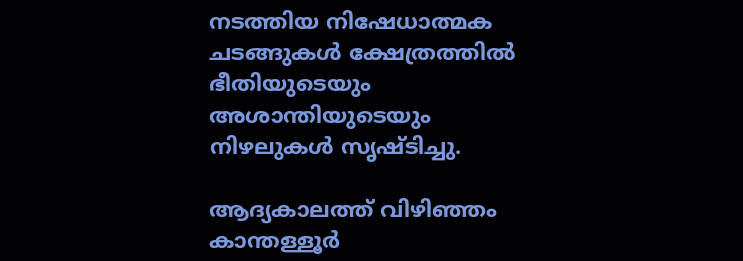നടത്തിയ നിഷേധാത്മക ചടങ്ങുകള്‍ ക്ഷേത്രത്തില്‍ ഭീതിയുടെയും അശാന്തിയുടെയും നിഴലുകള്‍ സൃഷ്ടിച്ചു.

ആദ്യകാലത്ത് വിഴിഞ്ഞം കാന്തള്ളൂര്‍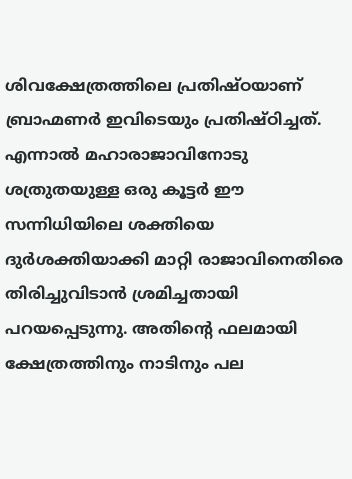ശിവക്ഷേത്രത്തിലെ പ്രതിഷ്ഠയാണ് ബ്രാഹ്മണര്‍ ഇവിടെയും പ്രതിഷ്ഠിച്ചത്. എന്നാല്‍ മഹാരാജാവിനോടു ശത്രുതയുള്ള ഒരു കൂട്ടര്‍ ഈ സന്നിധിയിലെ ശക്തിയെ ദുര്‍ശക്തിയാക്കി മാറ്റി രാജാവിനെതിരെ തിരിച്ചുവിടാന്‍ ശ്രമിച്ചതായി പറയപ്പെടുന്നു. അതിന്റെ ഫലമായി ക്ഷേത്രത്തിനും നാടിനും പല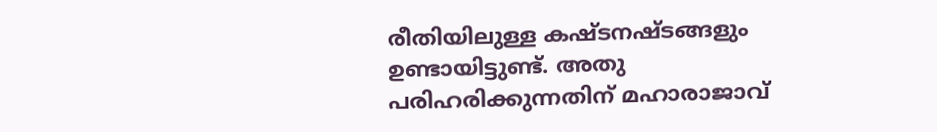രീതിയിലുള്ള കഷ്ടനഷ്ടങ്ങളും ഉണ്ടായിട്ടുണ്ട്. അതു പരിഹരിക്കുന്നതിന് മഹാരാജാവ്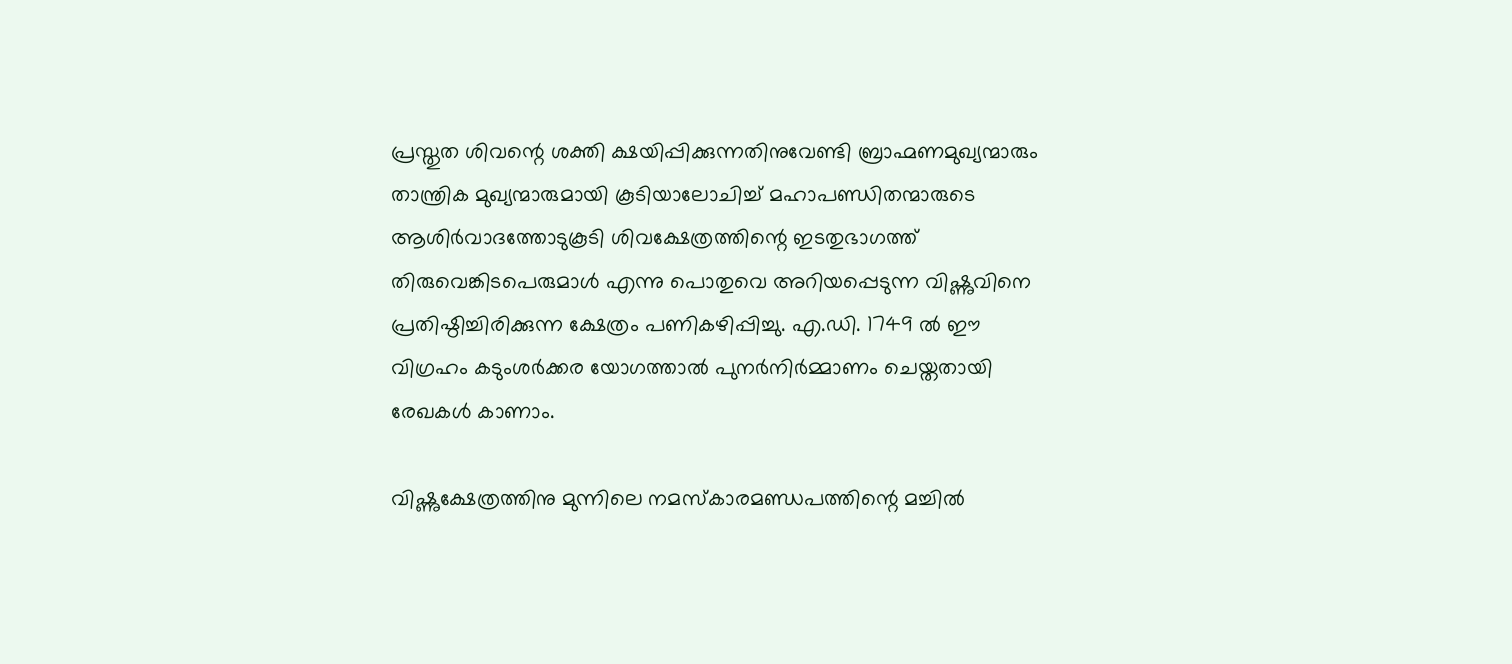പ്രസ്തുത ശിവന്റെ ശക്തി ക്ഷയിപ്പിക്കുന്നതിനുവേണ്ടി ബ്രാഹ്മണമുഖ്യന്മാരും താന്ത്രിക മുഖ്യന്മാരുമായി കൂടിയാലോചിച്ച് മഹാപണ്ഡിതന്മാരുടെ ആശിര്‍വാദത്തോടുകൂടി ശിവക്ഷേത്രത്തിന്റെ ഇടതുഭാഗത്ത് തിരുവെങ്കിടപെരുമാള്‍ എന്നു പൊതുവെ അറിയപ്പെടുന്ന വിഷ്ണുവിനെ പ്രതിഷ്ഠിച്ചിരിക്കുന്ന ക്ഷേത്രം പണികഴിപ്പിച്ചു. എ.ഡി. 1749 ല്‍ ഈ വിഗ്രഹം കടുംശര്‍ക്കര യോഗത്താല്‍ പുനര്‍നിര്‍മ്മാണം ചെയ്തതായി രേഖകള്‍ കാണാം.

വിഷ്ണുക്ഷേത്രത്തിനു മുന്നിലെ നമസ്‌കാരമണ്ഡപത്തിന്റെ മച്ചില്‍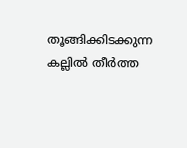തൂങ്ങിക്കിടക്കുന്ന കല്ലില്‍ തീര്‍ത്ത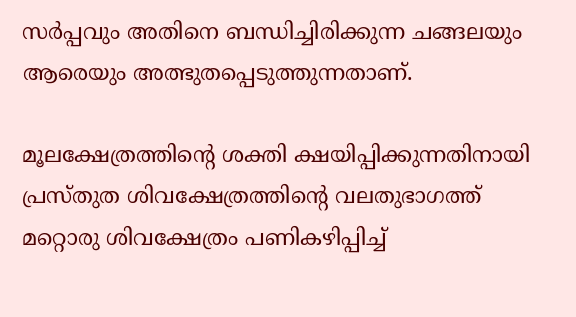സര്‍പ്പവും അതിനെ ബന്ധിച്ചിരിക്കുന്ന ചങ്ങലയും ആരെയും അത്ഭുതപ്പെടുത്തുന്നതാണ്.

മൂലക്ഷേത്രത്തിന്റെ ശക്തി ക്ഷയിപ്പിക്കുന്നതിനായി പ്രസ്തുത ശിവക്ഷേത്രത്തിന്റെ വലതുഭാഗത്ത് മറ്റൊരു ശിവക്ഷേത്രം പണികഴിപ്പിച്ച്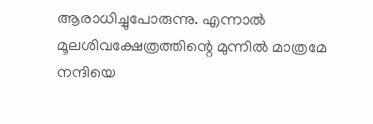ആരാധിച്ചുപോരുന്നു. എന്നാല്‍ മൂലശിവക്ഷേത്രത്തിന്റെ മുന്നില്‍ മാത്രമേ നന്ദിയെ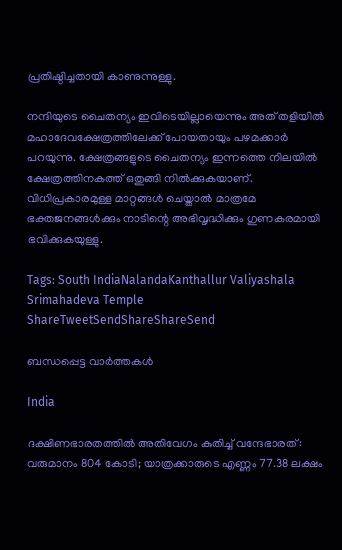പ്രതിഷ്ഠിച്ചതായി കാണുന്നുള്ളു.

നന്ദിയുടെ ചൈതന്യം ഇവിടെയില്ലായെന്നും അത് തളിയില്‍ മഹാദേവക്ഷേത്രത്തിലേക്ക് പോയതായും പഴമക്കാര്‍ പറയുന്നു. ക്ഷേത്രങ്ങളുടെ ചൈതന്യം ഇന്നത്തെ നിലയില്‍ ക്ഷേത്രത്തിനകത്ത് ഒതുങ്ങി നില്‍ക്കുകയാണ്. വിധിപ്രകാരമുള്ള മാറ്റങ്ങള്‍ ചെയ്താല്‍ മാത്രമേ ഭക്തജനങ്ങള്‍ക്കും നാടിന്റെ അഭിവൃദ്ധിക്കും ഗുണകരമായി ഭവിക്കുകയുള്ളു.

Tags: South IndiaNalandaKanthallur Valiyashala Srimahadeva Temple
ShareTweetSendShareShareSend

ബന്ധപ്പെട്ട വാര്‍ത്തകള്‍

India

ദക്ഷിണഭാരതത്തില്‍ അതിവേഗം കുതിച്ച് വന്ദേഭാരത്: വരുമാനം 804 കോടി; യാത്രക്കാരുടെ എണ്ണം 77.38 ലക്ഷം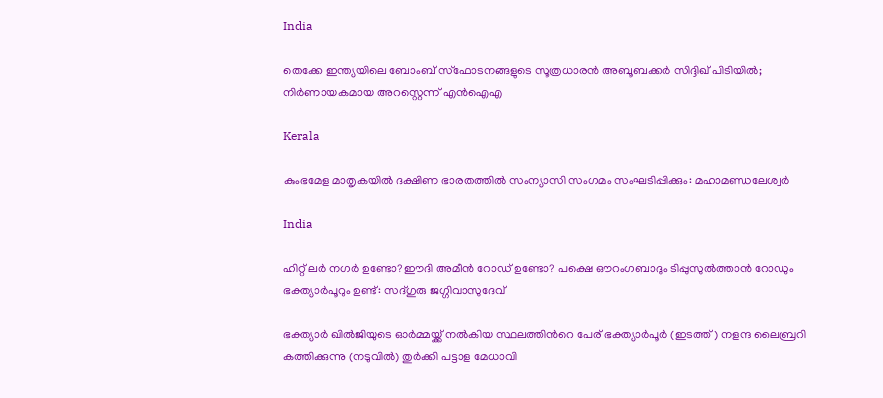India

തെക്കേ ഇന്ത്യയിലെ ബോംബ് സ്ഫോടനങ്ങളുടെ സൂത്രധാരൻ അബൂബക്കർ സിദ്ദിഖ് പിടിയിൽ; നിർണായകമായ അറസ്റ്റെന്ന് എൻഐഎ

Kerala

കുംഭമേള മാതൃകയില്‍ ദക്ഷിണ ഭാരതത്തില്‍ സംന്യാസി സംഗമം സംഘടിപ്പിക്കും: മഹാമണ്ഡലേശ്വര്‍

India

ഹിറ്റ് ലര്‍ നഗര്‍ ഉണ്ടോ?ഈദി അമീന്‍ റോഡ് ഉണ്ടോ? പക്ഷെ ഔറംഗബാദും ടിപ്പുസുല്‍ത്താന്‍ റോഡും ഭക്ത്യാര്‍പൂറും ഉണ്ട്: സദ്ഗുരു ജഗ്ഗിവാസുദേവ്

ഭക്ത്യാര്‍ ഖില്‍ജിയുടെ ഓര്‍മ്മയ്ക്ക് നല്‍കിയ സ്ഥലത്തിന്‍റെ പേര് ഭക്ത്യാര്‍പൂര്‍ (ഇടത്ത്) നളന്ദ ലൈബ്രറി കത്തിക്കുന്നു (നടുവില്‍) തുര്‍ക്കി പട്ടാള മേധാവി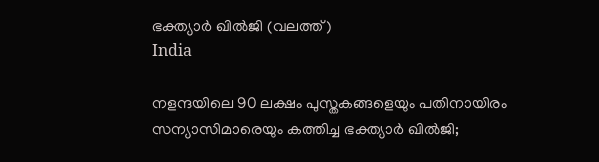ഭക്ത്യാര്‍ ഖില്‍ജി (വലത്ത്)
India

നളന്ദയിലെ 90 ലക്ഷം പുസ്തകങ്ങളെയും പതിനായിരം സന്യാസിമാരെയും കത്തിച്ച ഭക്ത്യാര്‍ ഖില്‍ജി;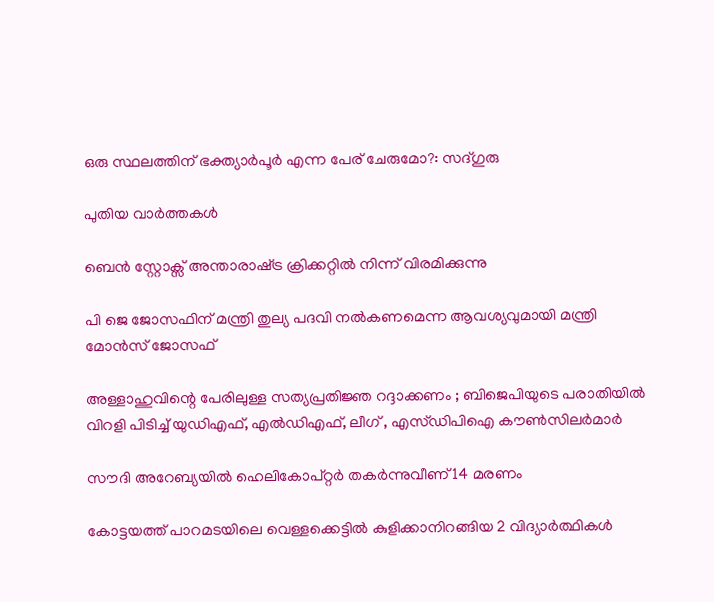ഒരു സ്ഥലത്തിന് ഭക്ത്യാര്‍പൂര്‍ എന്ന പേര് ചേരുമോ?: സദ്ഗുരു

പുതിയ വാര്‍ത്തകള്‍

ബെന്‍ സ്റ്റോക്സ് അന്താരാഷ്‌ട്ര ക്രിക്കറ്റില്‍ നിന്ന് വിരമിക്കുന്നു

പി ജെ ജോസഫിന് മന്ത്രി തുല്യ പദവി നല്‍കണമെന്ന ആവശ്യവുമായി മന്ത്രി മോന്‍സ് ജോസഫ്

അള്ളാഹുവിന്റെ പേരിലുള്ള സത്യപ്രതിജ്ഞ റദ്ദാക്കണം ; ബിജെപിയുടെ പരാതിയിൽ വിറളി പിടിച്ച് യുഡിഎഫ്, എൽഡിഎഫ്, ലീഗ് , എസ്ഡിപിഐ കൗൺസിലർമാർ

സൗദി അറേബ്യയില്‍ ഹെലികോപ്റ്റര്‍ തകര്‍ന്നുവീണ് 14 മരണം

കോട്ടയത്ത് പാറമടയിലെ വെള്ളക്കെട്ടില്‍ കുളിക്കാനിറങ്ങിയ 2 വിദ്യാര്‍ത്ഥികള്‍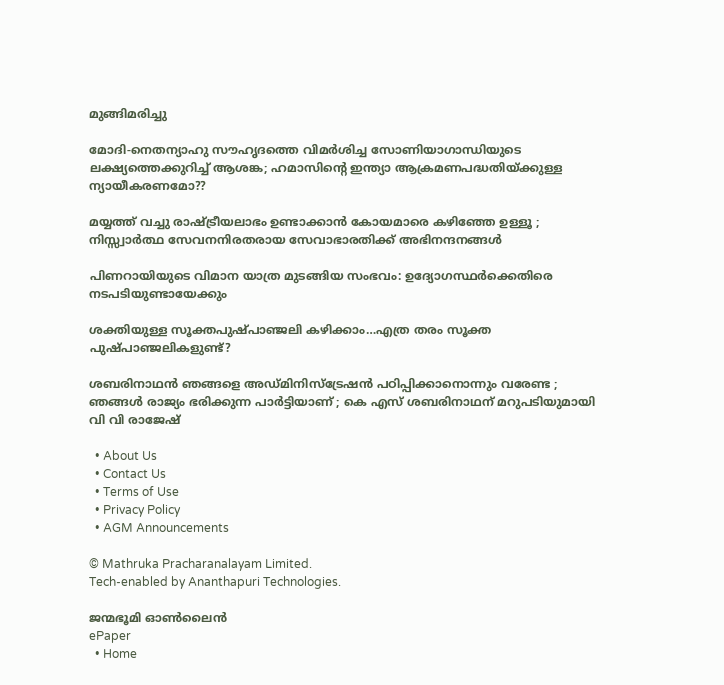മുങ്ങിമരിച്ചു

മോദി-നെതന്യാഹു സൗഹൃദത്തെ വിമര്‍ശിച്ച സോണിയാഗാന്ധിയുടെ ലക്ഷ്യത്തെക്കുറിച്ച് ആശങ്ക; ഹമാസിന്റെ ഇന്ത്യാ ആക്രമണപദ്ധതിയ്‌ക്കുള്ള ന്യായീകരണമോ??

മയ്യത്ത് വച്ചു രാഷ്‌ട്രീയലാഭം ഉണ്ടാക്കാൻ കോയമാരെ കഴിഞ്ഞേ ഉള്ളൂ ; നിസ്സ്വാർത്ഥ സേവനനിരതരായ സേവാഭാരതിക്ക് അഭിനന്ദനങ്ങൾ

പിണറായിയുടെ വിമാന യാത്ര മുടങ്ങിയ സംഭവം: ഉദ്യോഗസ്ഥര്‍ക്കെതിരെ നടപടിയുണ്ടായേക്കും

ശക്തിയുള്ള സൂക്തപുഷ്പാഞ്ജലി കഴിക്കാം…എത്ര തരം സൂക്ത പുഷ്പാഞ്ജലികളുണ്ട്?

ശബരിനാഥൻ ഞങ്ങളെ അഡ്മിനിസ്‌ട്രേഷൻ പഠിപ്പിക്കാനൊന്നും വരേണ്ട ; ഞങ്ങൾ രാജ്യം ഭരിക്കുന്ന പാർട്ടിയാണ് ; കെ എസ് ശബരിനാഥന് മറുപടിയുമായി വി വി രാജേഷ്

  • About Us
  • Contact Us
  • Terms of Use
  • Privacy Policy
  • AGM Announcements

© Mathruka Pracharanalayam Limited.
Tech-enabled by Ananthapuri Technologies.

ജന്മഭൂമി ഓണ്‍ലൈന്‍
ePaper
  • Home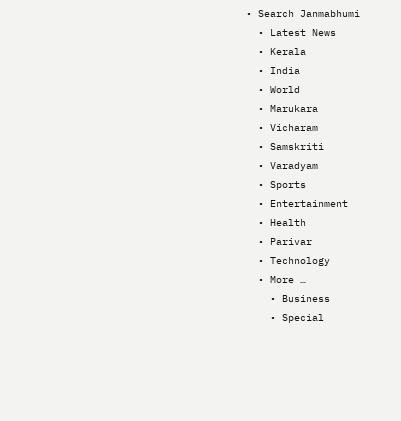• Search Janmabhumi
  • Latest News
  • Kerala
  • India
  • World
  • Marukara
  • Vicharam
  • Samskriti
  • Varadyam
  • Sports
  • Entertainment
  • Health
  • Parivar
  • Technology
  • More …
    • Business
    • Special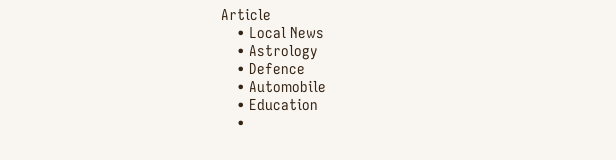Article
    • Local News
    • Astrology
    • Defence
    • Automobile
    • Education
    •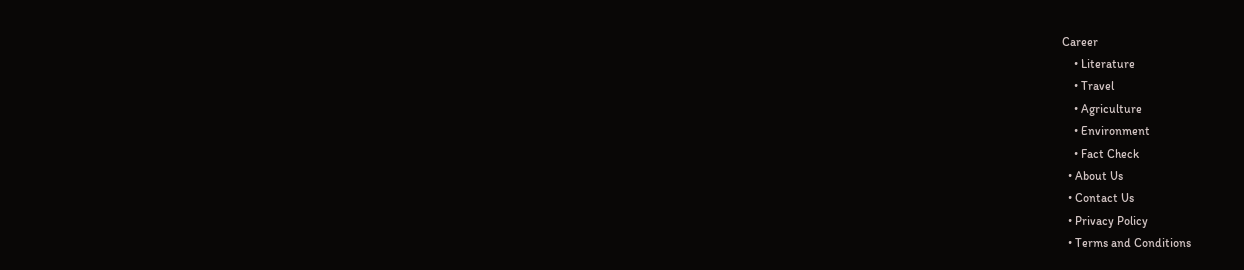Career
    • Literature
    • Travel
    • Agriculture
    • Environment
    • Fact Check
  • About Us
  • Contact Us
  • Privacy Policy
  • Terms and Conditions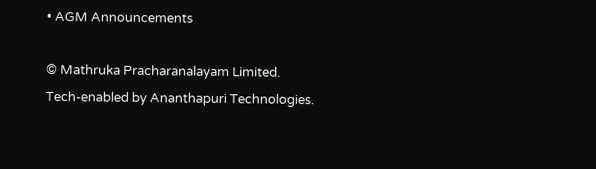• AGM Announcements

© Mathruka Pracharanalayam Limited.
Tech-enabled by Ananthapuri Technologies.